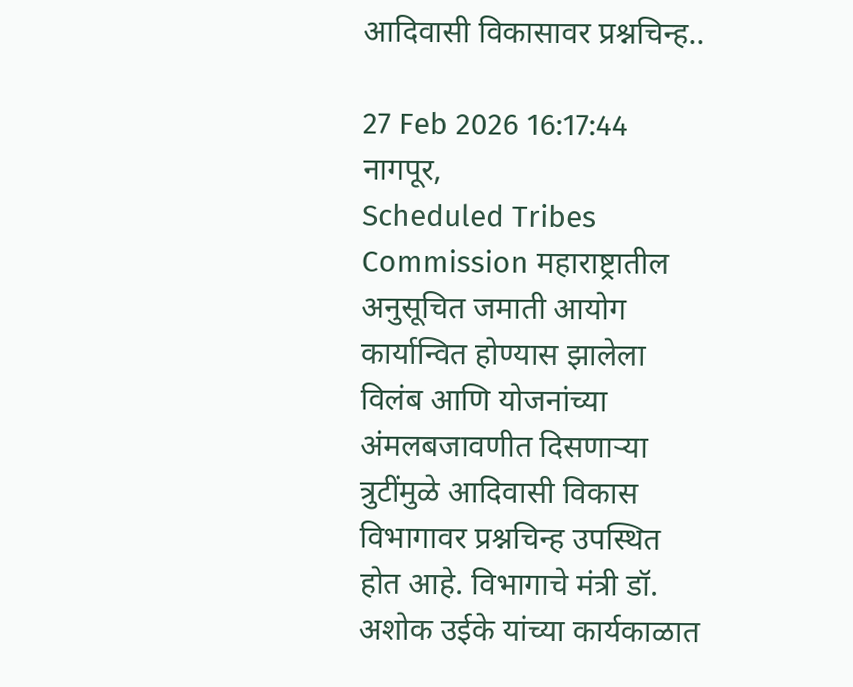आदिवासी विकासावर प्रश्नचिन्ह..

27 Feb 2026 16:17:44
नागपूर,
Scheduled Tribes Commission महाराष्ट्रातील अनुसूचित जमाती आयोग कार्यान्वित होण्यास झालेला विलंब आणि योजनांच्या अंमलबजावणीत दिसणाऱ्या त्रुटींमुळे आदिवासी विकास विभागावर प्रश्नचिन्ह उपस्थित होत आहे. विभागाचे मंत्री डॉ. अशोक उईके यांच्या कार्यकाळात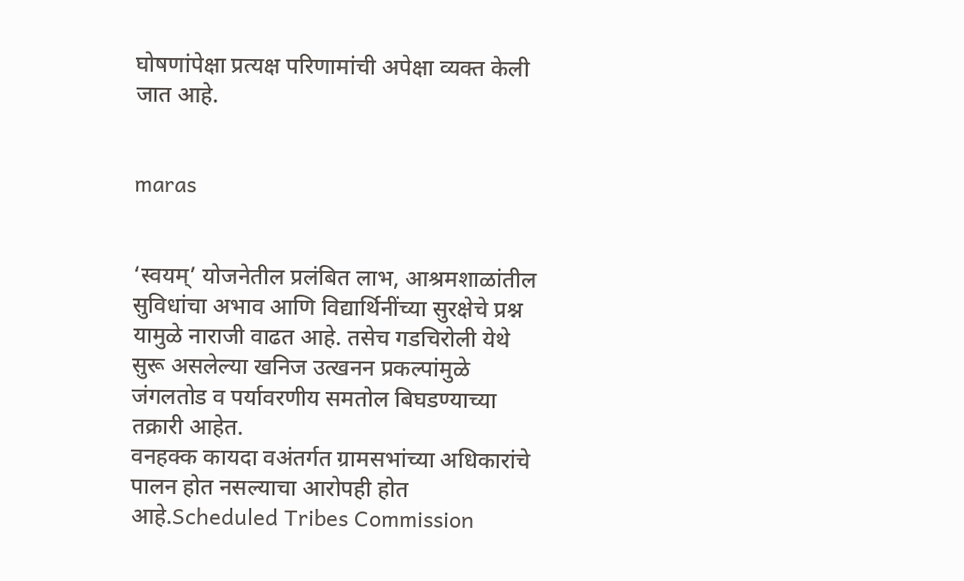घोषणांपेक्षा प्रत्यक्ष परिणामांची अपेक्षा व्यक्त केली जात आहे.


maras


‘स्वयम्’ योजनेतील प्रलंबित लाभ, आश्रमशाळांतील सुविधांचा अभाव आणि विद्यार्थिनींच्या सुरक्षेचे प्रश्न यामुळे नाराजी वाढत आहे. तसेच गडचिरोली येथे सुरू असलेल्या खनिज उत्खनन प्रकल्पांमुळे जंगलतोड व पर्यावरणीय समतोल बिघडण्याच्या तक्रारी आहेत.
वनहक्क कायदा वअंतर्गत ग्रामसभांच्या अधिकारांचे पालन होत नसल्याचा आरोपही होत आहे.Scheduled Tribes Commission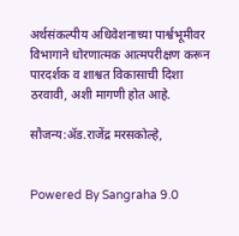अर्थसंकल्पीय अधिवेशनाच्या पार्श्वभूमीवर विभागाने धोरणात्मक आत्मपरीक्षण करून पारदर्शक व शाश्वत विकासाची दिशा ठरवावी, अशी मागणी होत आहे.

सौजन्य:ॲड.राजेंद्र मरसकोल्हे,


Powered By Sangraha 9.0